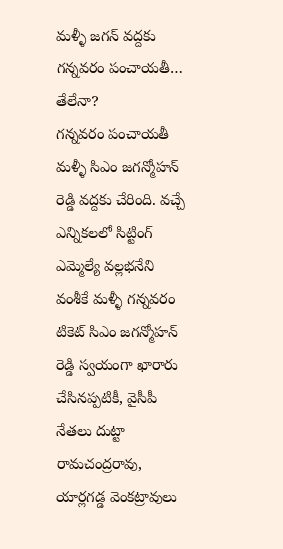మళ్ళీ జగన్ వద్దకు గన్నవరం పంచాయతీ… తేలేనా?
గన్నవరం పంచాయతీ మళ్ళీ సిఎం జగన్మోహన్ రెడ్డి వద్దకు చేరింది. వచ్చే ఎన్నికలలో సిట్టింగ్ ఎమ్మెల్యే వల్లభనేని వంశీకే మళ్ళీ గన్నవరం టికెట్ సిఎం జగన్మోహన్ రెడ్డి స్వయంగా ఖారారు చేసినప్పటికీ, వైసీపీ నేతలు దుట్టా రామచంద్రరావు, యార్లగడ్డ వెంకట్రావులు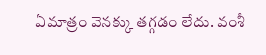ఏమాత్రం వెనక్కు తగ్గడం లేదు. వంశీ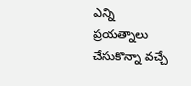ఎన్ని ప్రయత్నాలు చేసుకొన్నా వచ్చే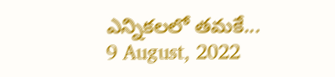ఎన్నికలలో తమకే...
9 August, 2022